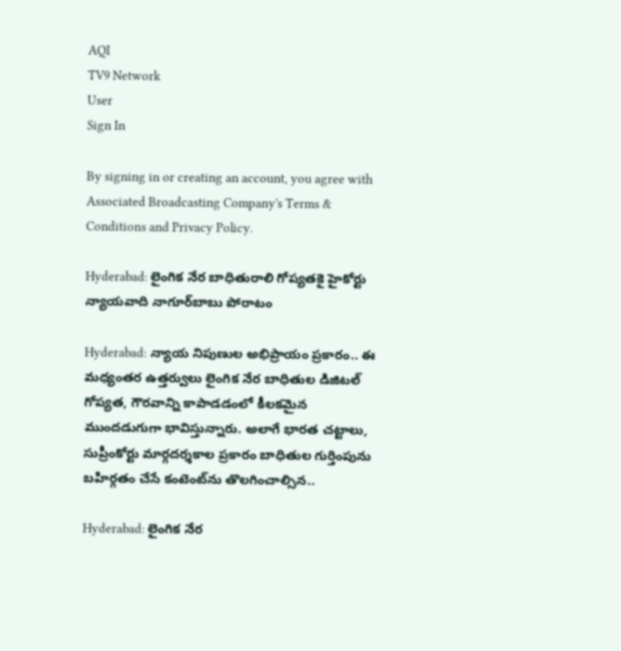AQI
TV9 Network
User
Sign In

By signing in or creating an account, you agree with Associated Broadcasting Company's Terms & Conditions and Privacy Policy.

Hyderabad: లైంగిక నేర బాధితురాలి గోప్యతకై హైకోర్టు న్యాయవాది నాగూర్‌బాబు పోరాటం

Hyderabad: న్యాయ నిపుణుల అభిప్రాయం ప్రకారం.. ఈ మధ్యంతర ఉత్తర్వులు లైంగిక నేర బాధితుల డిజిటల్ గోప్యత, గౌరవాన్ని కాపాడడంలో కీలకమైన ముందడుగుగా భావిస్తున్నారు. అలాగే భారత చట్టాలు, సుప్రీంకోర్టు మార్గదర్శకాల ప్రకారం బాధితుల గుర్తింపును బహిర్గతం చేసే కంటెంట్‌ను తొలగించాల్సిన..

Hyderabad: లైంగిక నేర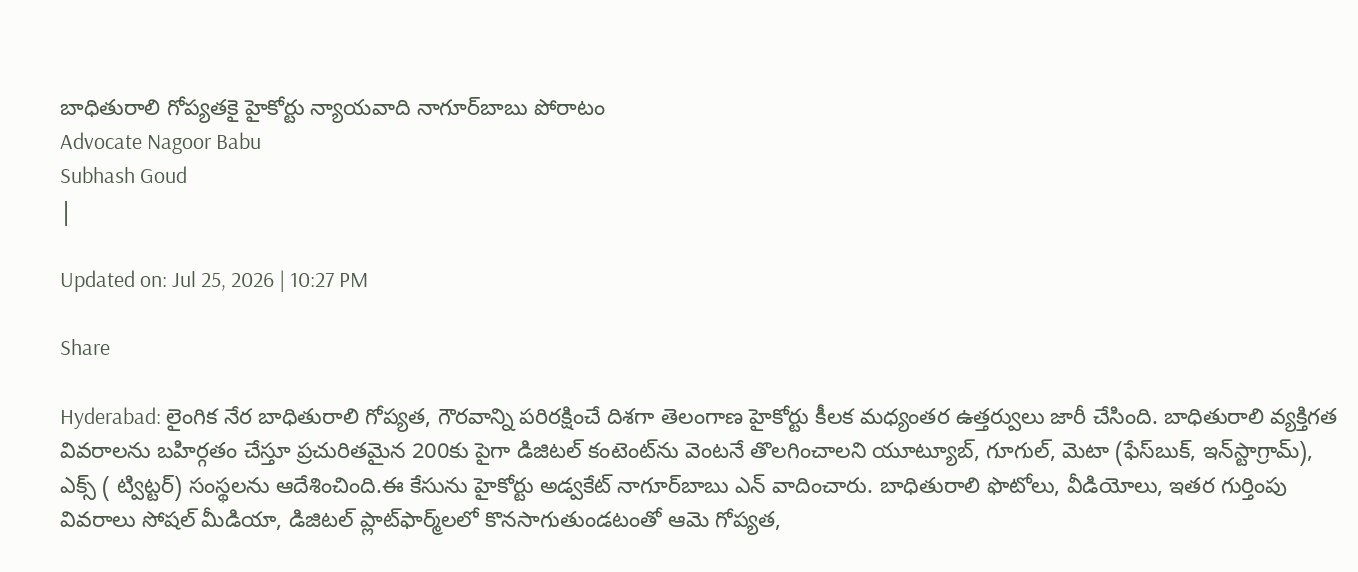బాధితురాలి గోప్యతకై హైకోర్టు న్యాయవాది నాగూర్‌బాబు పోరాటం
Advocate Nagoor Babu
Subhash Goud
|

Updated on: Jul 25, 2026 | 10:27 PM

Share

Hyderabad: లైంగిక నేర బాధితురాలి గోప్యత, గౌరవాన్ని పరిరక్షించే దిశగా తెలంగాణ హైకోర్టు కీలక మధ్యంతర ఉత్తర్వులు జారీ చేసింది. బాధితురాలి వ్యక్తిగత వివరాలను బహిర్గతం చేస్తూ ప్రచురితమైన 200కు పైగా డిజిటల్ కంటెంట్‌ను వెంటనే తొలగించాలని యూట్యూబ్, గూగుల్, మెటా (ఫేస్‌బుక్, ఇన్‌స్టాగ్రామ్), ఎక్స్ ( ట్విట్టర్) సంస్థలను ఆదేశించింది.ఈ కేసును హైకోర్టు అడ్వకేట్ నాగూర్‌బాబు ఎన్ వాదించారు. బాధితురాలి ఫొటోలు, వీడియోలు, ఇతర గుర్తింపు వివరాలు సోషల్ మీడియా, డిజిటల్ ప్లాట్‌ఫార్మ్‌లలో కొనసాగుతుండటంతో ఆమె గోప్యత,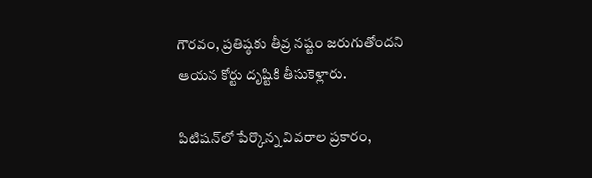గౌరవం, ప్రతిష్ఠకు తీవ్ర నష్టం జరుగుతోందని ఆయన కోర్టు దృష్టికి తీసుకెళ్లారు.

పిటిషన్‌లో పేర్కొన్న వివరాల ప్రకారం,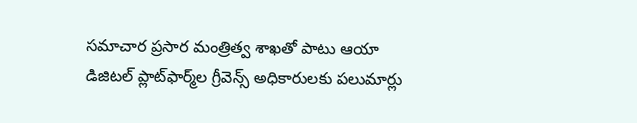సమాచార ప్రసార మంత్రిత్వ శాఖతో పాటు ఆయా డిజిటల్ ప్లాట్‌ఫార్మ్‌ల గ్రీవెన్స్ అధికారులకు పలుమార్లు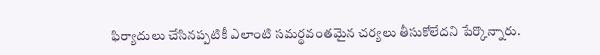ఫిర్యాదులు చేసినప్పటికీ ఎలాంటి సమర్థవంతమైన చర్యలు తీసుకోలేదని పేర్కొన్నారు.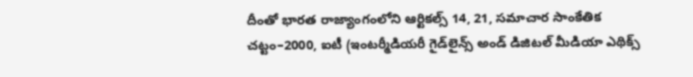దీంతో భారత రాజ్యాంగంలోని ఆర్టికల్స్ 14, 21, సమాచార సాంకేతిక చట్టం–2000, ఐటీ (ఇంటర్మీడియరీ గైడ్‌లైన్స్ అండ్ డిజిటల్ మీడియా ఎథిక్స్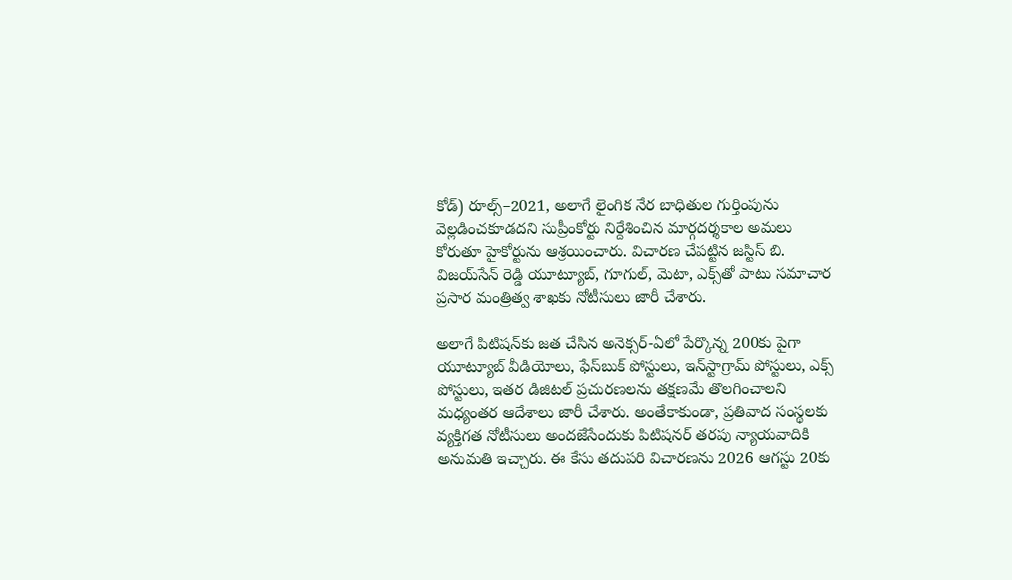కోడ్) రూల్స్–2021, అలాగే లైంగిక నేర బాధితుల గుర్తింపును వెల్లడించకూడదని సుప్రీంకోర్టు నిర్దేశించిన మార్గదర్శకాల అమలు కోరుతూ హైకోర్టును ఆశ్రయించారు. విచారణ చేపట్టిన జస్టిస్ బి. విజయ్‌సేన్ రెడ్డి యూట్యూబ్, గూగుల్, మెటా, ఎక్స్‌తో పాటు సమాచార ప్రసార మంత్రిత్వ శాఖకు నోటీసులు జారీ చేశారు.

అలాగే పిటిషన్‌కు జత చేసిన అనెక్సర్-ఏలో పేర్కొన్న 200కు పైగా యూట్యూబ్ వీడియోలు, ఫేస్‌బుక్ పోస్టులు, ఇన్‌స్టాగ్రామ్ పోస్టులు, ఎక్స్ పోస్టులు, ఇతర డిజిటల్ ప్రచురణలను తక్షణమే తొలగించాలని మధ్యంతర ఆదేశాలు జారీ చేశారు. అంతేకాకుండా, ప్రతివాద సంస్థలకు వ్యక్తిగత నోటీసులు అందజేసేందుకు పిటిషనర్ తరపు న్యాయవాదికి అనుమతి ఇచ్చారు. ఈ కేసు తదుపరి విచారణను 2026 ఆగస్టు 20కు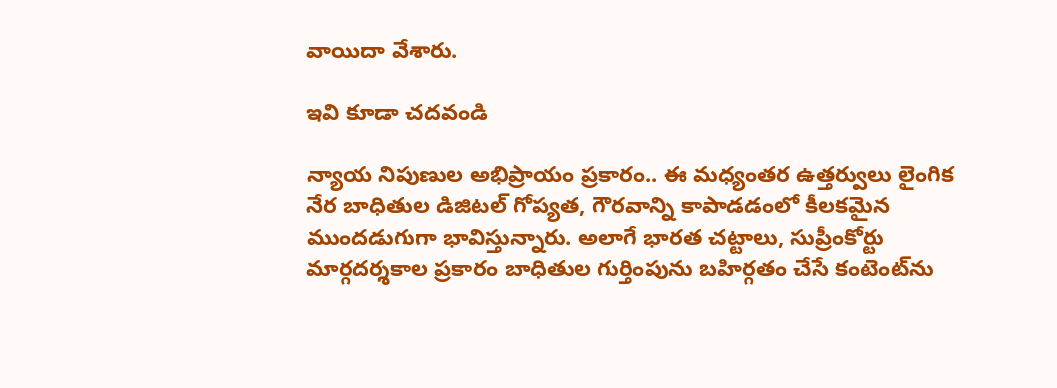వాయిదా వేశారు.

ఇవి కూడా చదవండి

న్యాయ నిపుణుల అభిప్రాయం ప్రకారం.. ఈ మధ్యంతర ఉత్తర్వులు లైంగిక నేర బాధితుల డిజిటల్ గోప్యత, గౌరవాన్ని కాపాడడంలో కీలకమైన ముందడుగుగా భావిస్తున్నారు. అలాగే భారత చట్టాలు, సుప్రీంకోర్టు మార్గదర్శకాల ప్రకారం బాధితుల గుర్తింపును బహిర్గతం చేసే కంటెంట్‌ను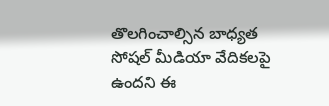తొలగించాల్సిన బాధ్యత సోషల్ మీడియా వేదికలపై ఉందని ఈ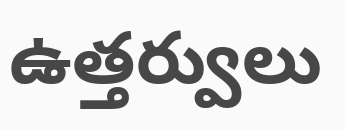ఉత్తర్వులు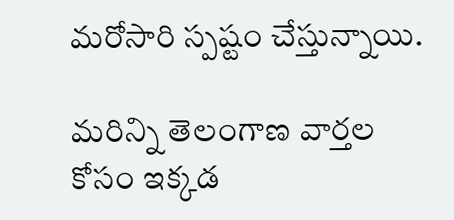మరోసారి స్పష్టం చేస్తున్నాయి.

మరిన్ని తెలంగాణ వార్తల కోసం ఇక్కడ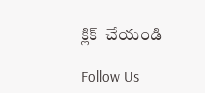క్లిక్  చేయండి

Follow Us